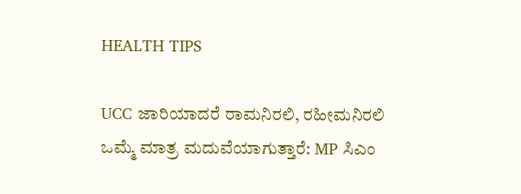HEALTH TIPS

UCC ಜಾರಿಯಾದರೆ ರಾಮನಿರಲಿ, ರಹೀಮನಿರಲಿ ಒಮ್ಮೆ ಮಾತ್ರ ಮದುವೆಯಾಗುತ್ತಾರೆ: MP ಸಿಎಂ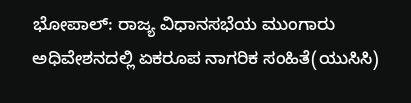ಭೋಪಾಲ್‌: ರಾಜ್ಯ ವಿಧಾನಸಭೆಯ ಮುಂಗಾರು ಅಧಿವೇಶನದಲ್ಲಿ ಏಕರೂಪ ನಾಗರಿಕ ಸಂಹಿತೆ(ಯುಸಿಸಿ)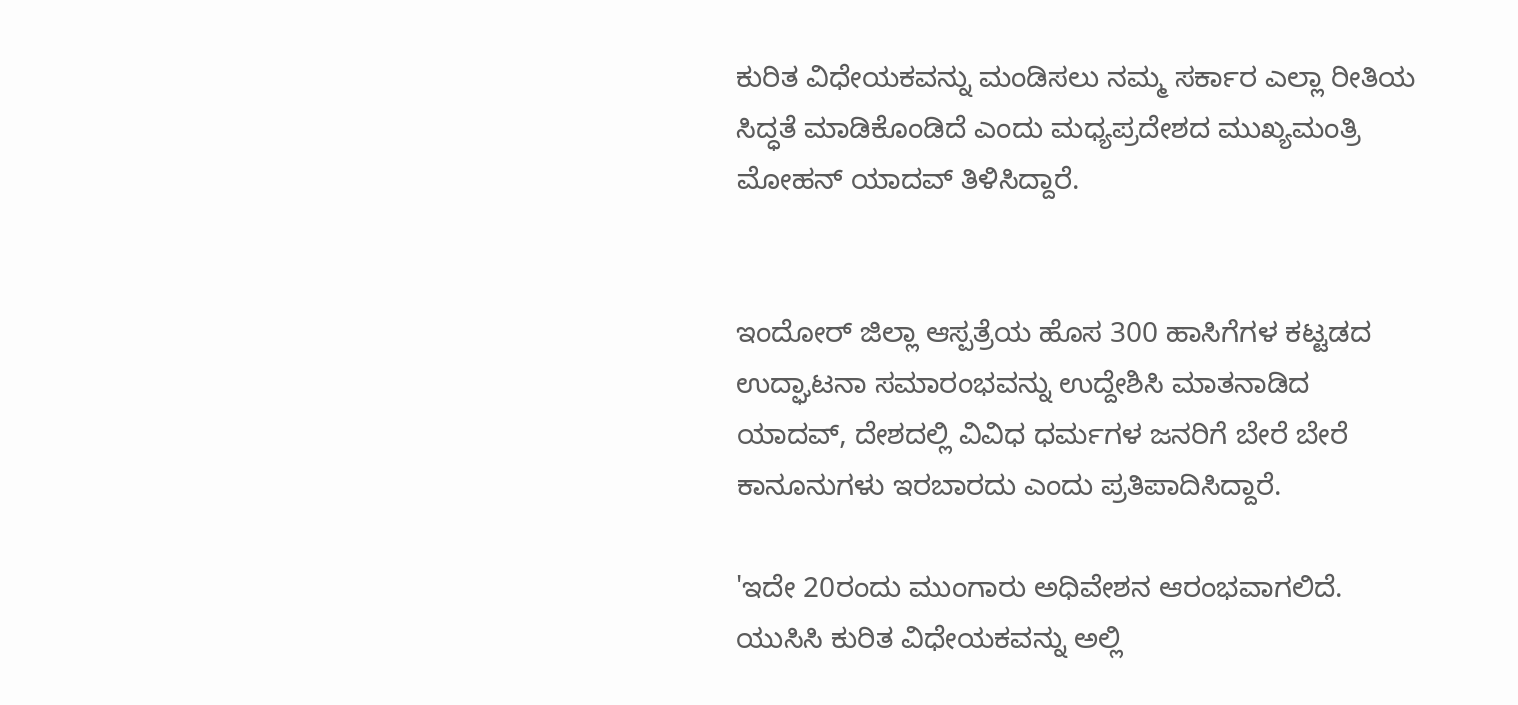ಕುರಿತ ವಿಧೇಯಕವನ್ನು ಮಂಡಿಸಲು ನಮ್ಮ ಸರ್ಕಾರ ಎಲ್ಲಾ ರೀತಿಯ ಸಿದ್ಧತೆ ಮಾಡಿಕೊಂಡಿದೆ ಎಂದು ಮಧ್ಯಪ್ರದೇಶದ ಮುಖ್ಯಮಂತ್ರಿ ಮೋಹನ್ ಯಾದವ್ ತಿಳಿಸಿದ್ದಾರೆ.


ಇಂದೋರ್ ಜಿಲ್ಲಾ ಆಸ್ಪತ್ರೆಯ ಹೊಸ 300 ಹಾಸಿಗೆಗಳ ಕಟ್ಟಡದ ಉದ್ಘಾಟನಾ ಸಮಾರಂಭವನ್ನು ಉದ್ದೇಶಿಸಿ ಮಾತನಾಡಿದ ಯಾದವ್, ದೇಶದಲ್ಲಿ ವಿವಿಧ ಧರ್ಮಗಳ ಜನರಿಗೆ ಬೇರೆ ಬೇರೆ ಕಾನೂನುಗಳು ಇರಬಾರದು ಎಂದು ಪ್ರತಿಪಾದಿಸಿದ್ದಾರೆ.

'ಇದೇ 20ರಂದು ಮುಂಗಾರು ಅಧಿವೇಶನ ಆರಂಭವಾಗಲಿದೆ. ಯುಸಿಸಿ ಕುರಿತ ವಿಧೇಯಕವನ್ನು ಅಲ್ಲಿ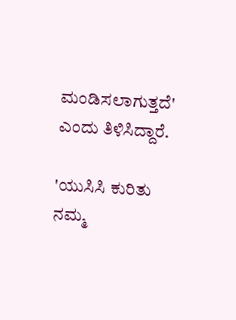ಮಂಡಿಸಲಾಗುತ್ತದೆ' ಎಂದು ತಿಳಿಸಿದ್ದಾರೆ.

'ಯುಸಿಸಿ ಕುರಿತು ನಮ್ಮ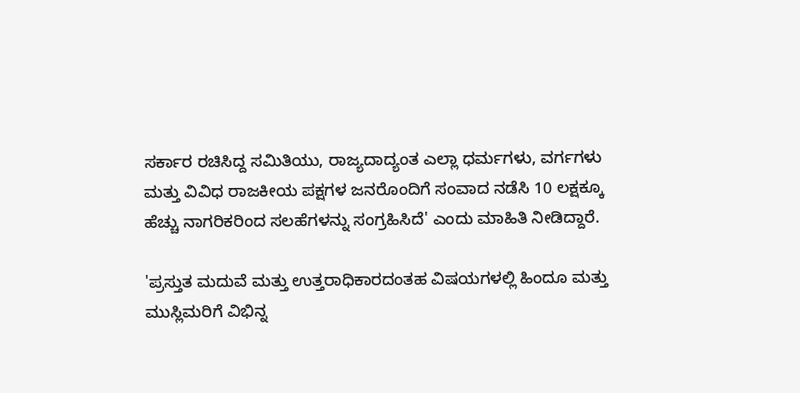ಸರ್ಕಾರ ರಚಿಸಿದ್ದ ಸಮಿತಿಯು, ರಾಜ್ಯದಾದ್ಯಂತ ಎಲ್ಲಾ ಧರ್ಮಗಳು, ವರ್ಗಗಳು ಮತ್ತು ವಿವಿಧ ರಾಜಕೀಯ ಪಕ್ಷಗಳ ಜನರೊಂದಿಗೆ ಸಂವಾದ ನಡೆಸಿ 10 ಲಕ್ಷಕ್ಕೂ ಹೆಚ್ಚು ನಾಗರಿಕರಿಂದ ಸಲಹೆಗಳನ್ನು ಸಂಗ್ರಹಿಸಿದೆ' ಎಂದು ಮಾಹಿತಿ ನೀಡಿದ್ದಾರೆ.

'ಪ್ರಸ್ತುತ ಮದುವೆ ಮತ್ತು ಉತ್ತರಾಧಿಕಾರದಂತಹ ವಿಷಯಗಳಲ್ಲಿ ಹಿಂದೂ ಮತ್ತು ಮುಸ್ಲಿಮರಿಗೆ ವಿಭಿನ್ನ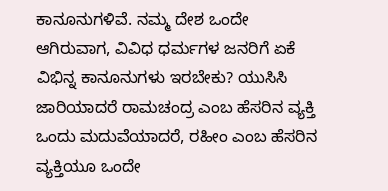ಕಾನೂನುಗಳಿವೆ. ನಮ್ಮ ದೇಶ ಒಂದೇ ಆಗಿರುವಾಗ, ವಿವಿಧ ಧರ್ಮಗಳ ಜನರಿಗೆ ಏಕೆ ವಿಭಿನ್ನ ಕಾನೂನುಗಳು ಇರಬೇಕು? ಯುಸಿಸಿ ಜಾರಿಯಾದರೆ ರಾಮಚಂದ್ರ ಎಂಬ ಹೆಸರಿನ ವ್ಯಕ್ತಿ ಒಂದು ಮದುವೆಯಾದರೆ, ರಹೀಂ ಎಂಬ ಹೆಸರಿನ ವ್ಯಕ್ತಿಯೂ ಒಂದೇ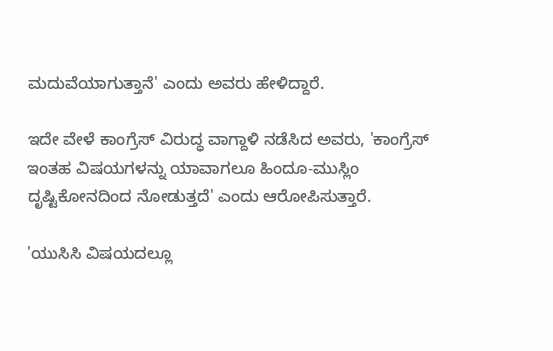ಮದುವೆಯಾಗುತ್ತಾನೆ' ಎಂದು ಅವರು ಹೇಳಿದ್ದಾರೆ.

ಇದೇ ವೇಳೆ ಕಾಂಗ್ರೆಸ್‌ ವಿರುದ್ಧ ವಾಗ್ದಾಳಿ ನಡೆಸಿದ ಅವರು, 'ಕಾಂಗ್ರೆಸ್‌ ಇಂತಹ ವಿಷಯಗಳನ್ನು ಯಾವಾಗಲೂ ಹಿಂದೂ-ಮುಸ್ಲಿಂ ದೃಷ್ಟಿಕೋನದಿಂದ ನೋಡುತ್ತದೆ' ಎಂದು ಆರೋಪಿಸುತ್ತಾರೆ.

'ಯುಸಿಸಿ ವಿಷಯದಲ್ಲೂ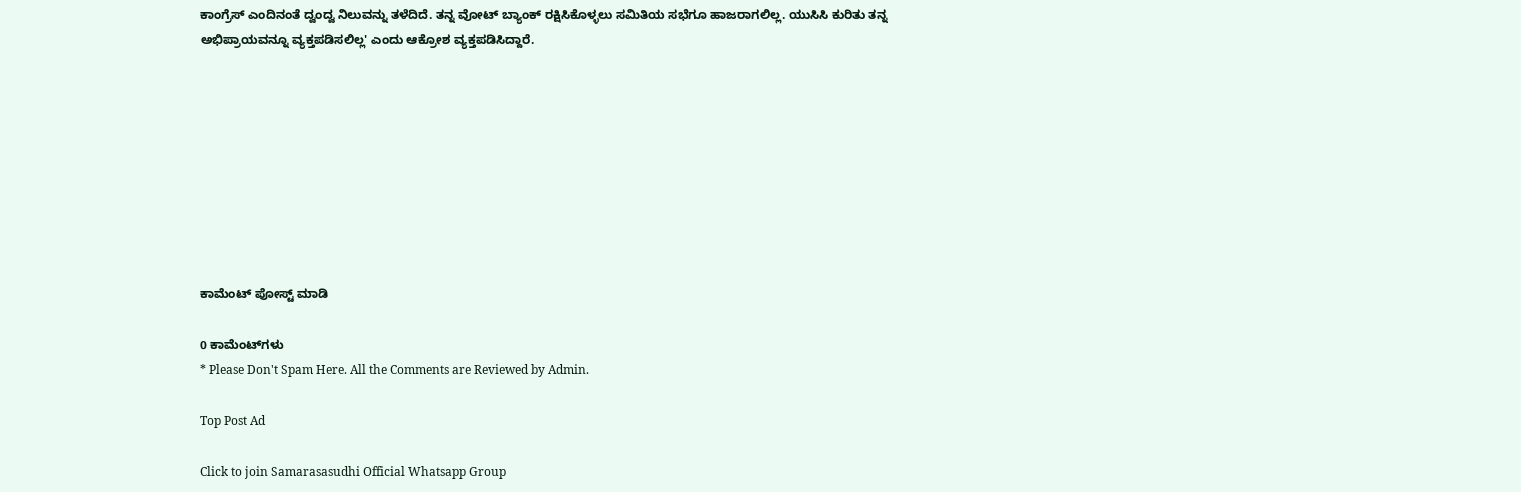ಕಾಂಗ್ರೆಸ್ ಎಂದಿನಂತೆ ದ್ವಂದ್ವ ನಿಲುವನ್ನು ತಳೆದಿದೆ. ತನ್ನ ವೋಟ್ ಬ್ಯಾಂಕ್ ರಕ್ಷಿಸಿಕೊಳ್ಳಲು ಸಮಿತಿಯ ಸಭೆಗೂ ಹಾಜರಾಗಲಿಲ್ಲ. ಯುಸಿಸಿ ಕುರಿತು ತನ್ನ ಅಭಿಪ್ರಾಯವನ್ನೂ ವ್ಯಕ್ತಪಡಿಸಲಿಲ್ಲ' ಎಂದು ಆಕ್ರೋಶ ವ್ಯಕ್ತಪಡಿಸಿದ್ದಾರೆ.









ಕಾಮೆಂಟ್‌‌ ಪೋಸ್ಟ್‌ ಮಾಡಿ

0 ಕಾಮೆಂಟ್‌ಗಳು
* Please Don't Spam Here. All the Comments are Reviewed by Admin.

Top Post Ad

Click to join Samarasasudhi Official Whatsapp Group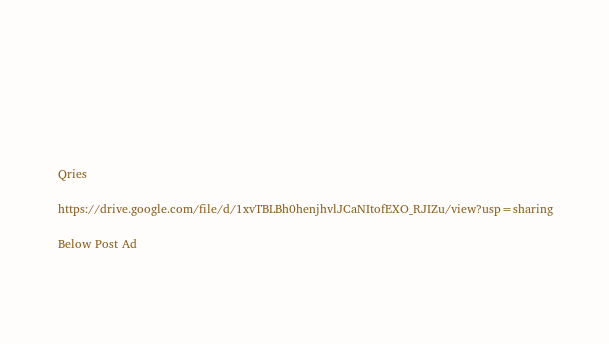Qries

https://drive.google.com/file/d/1xvTBLBh0henjhvlJCaNItofEXO_RJIZu/view?usp=sharing

Below Post Ad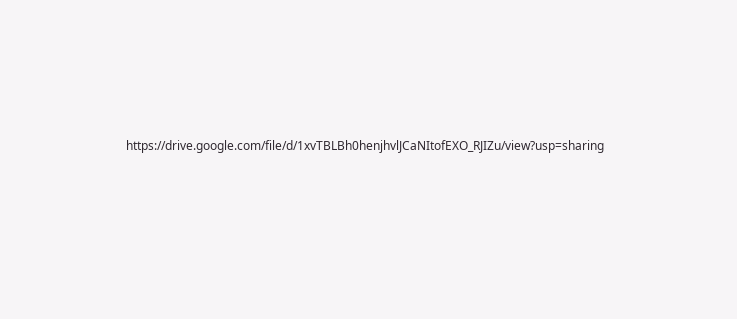https://drive.google.com/file/d/1xvTBLBh0henjhvlJCaNItofEXO_RJIZu/view?usp=sharing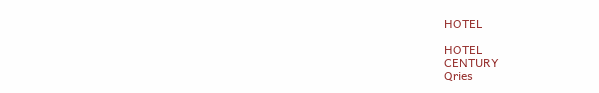HOTEL

HOTEL
CENTURY
Qries